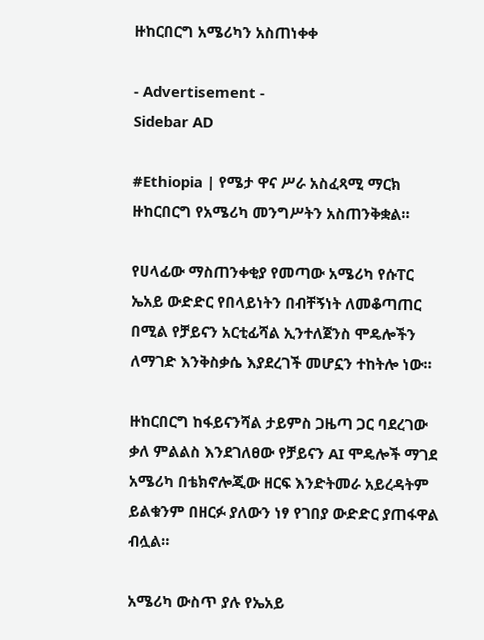ዙከርበርግ አሜሪካን አስጠነቀቀ

- Advertisement -
Sidebar AD

#Ethiopia | የሜታ ዋና ሥራ አስፈጻሚ ማርክ ዙከርበርግ የአሜሪካ መንግሥትን አስጠንቅቋል።

የሀላፊው ማስጠንቀቂያ የመጣው አሜሪካ የሱፐር ኤአይ ውድድር የበላይነትን በብቸኝነት ለመቆጣጠር በሚል የቻይናን አርቲፊሻል ኢንተለጀንስ ሞዴሎችን ለማገድ እንቅስቃሴ እያደረገች መሆኗን ተከትሎ ነው።

ዙከርበርግ ከፋይናንሻል ታይምስ ጋዜጣ ጋር ባደረገው ቃለ ምልልስ እንደገለፀው የቻይናን AI ሞዴሎች ማገደ አሜሪካ በቴክኖሎጂው ዘርፍ እንድትመራ አይረዳትም ይልቁንም በዘርፉ ያለውን ነፃ የገበያ ውድድር ያጠፋዋል ብሏል።

አሜሪካ ውስጥ ያሉ የኤአይ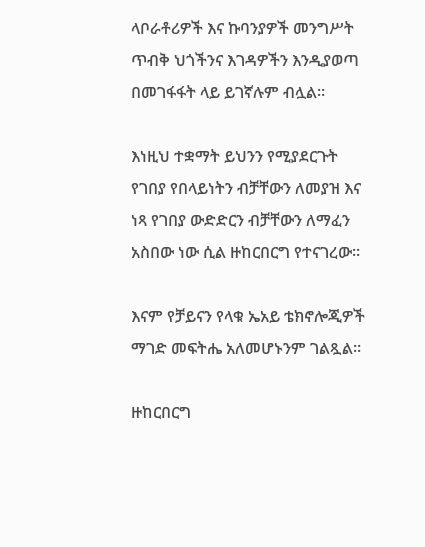ላቦራቶሪዎች እና ኩባንያዎች መንግሥት ጥብቅ ህጎችንና እገዳዎችን እንዲያወጣ በመገፋፋት ላይ ይገኛሉም ብሏል።

እነዚህ ተቋማት ይህንን የሚያደርጉት የገበያ የበላይነትን ብቻቸውን ለመያዝ እና ነጻ የገበያ ውድድርን ብቻቸውን ለማፈን አስበው ነው ሲል ዙከርበርግ የተናገረው።

እናም የቻይናን የላቁ ኤአይ ቴክኖሎጂዎች ማገድ መፍትሔ አለመሆኑንም ገልጿል።

ዙከርበርግ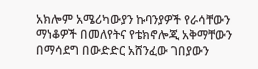አክሎም አሜሪካውያን ኩባንያዎች የራሳቸውን ማነቆዎች በመለየትና የቴክኖሎጂ አቅማቸውን በማሳደግ በውድድር አሸንፈው ገበያውን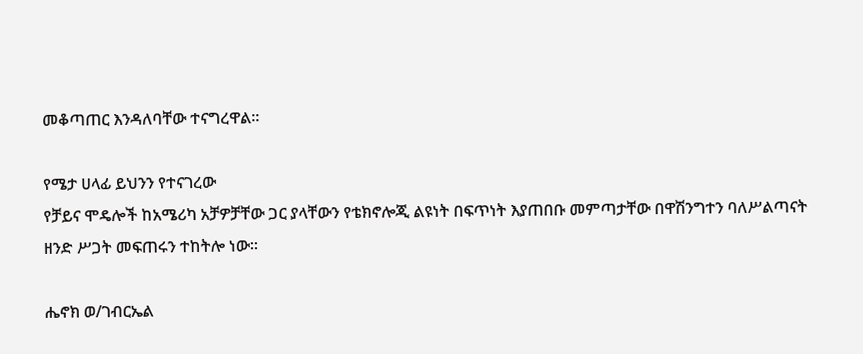መቆጣጠር እንዳለባቸው ተናግረዋል።

የሜታ ሀላፊ ይህንን የተናገረው
የቻይና ሞዴሎች ከአሜሪካ አቻዎቻቸው ጋር ያላቸውን የቴክኖሎጂ ልዩነት በፍጥነት እያጠበቡ መምጣታቸው በዋሽንግተን ባለሥልጣናት ዘንድ ሥጋት መፍጠሩን ተከትሎ ነው።

ሔኖክ ወ/ገብርኤል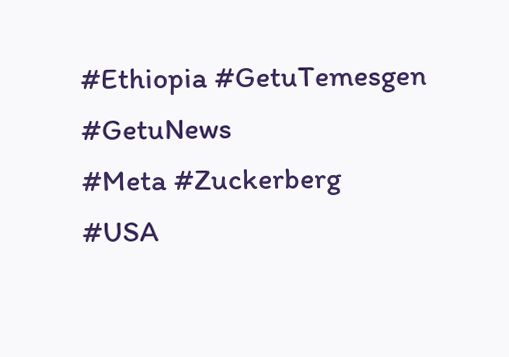#Ethiopia #GetuTemesgen #GetuNews
#Meta #Zuckerberg
#USA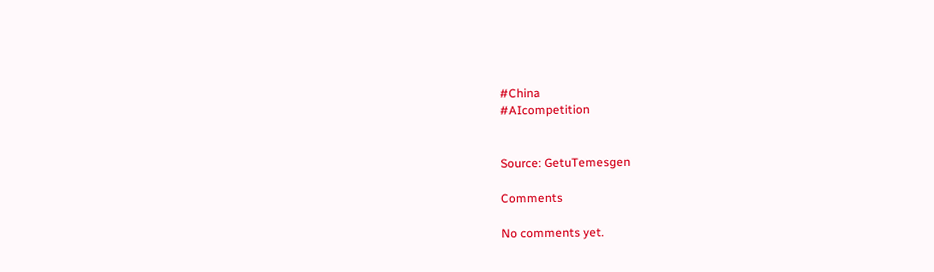#China
#AIcompetition


Source: GetuTemesgen

Comments

No comments yet.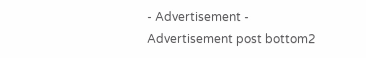- Advertisement -
Advertisement post bottom2